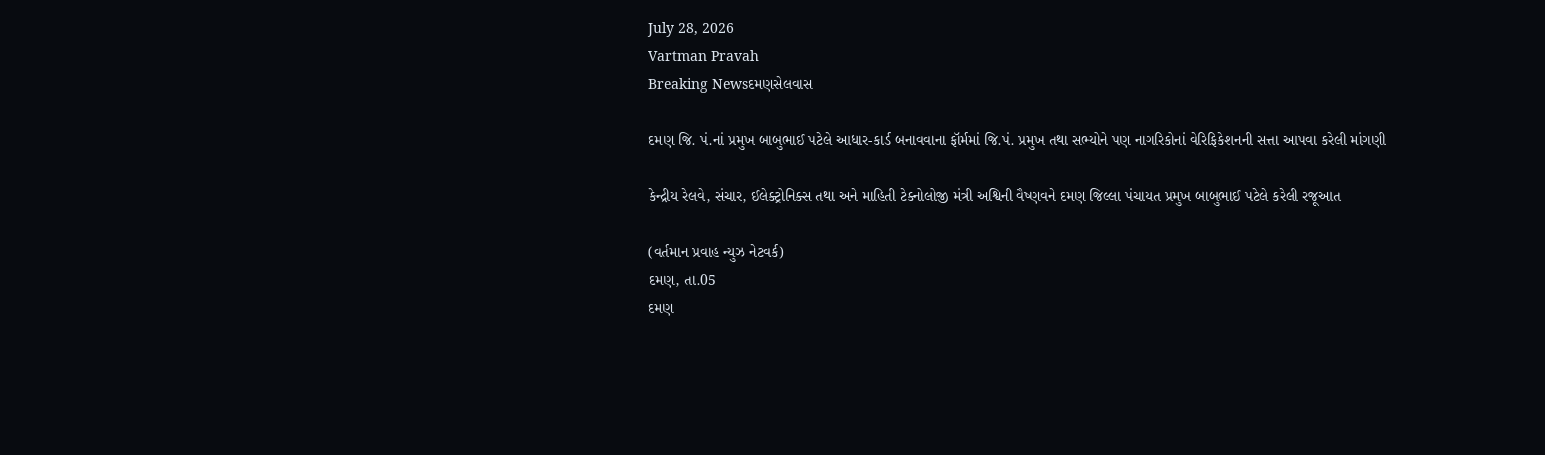July 28, 2026
Vartman Pravah
Breaking Newsદમણસેલવાસ

દમણ જિ. પં.નાં પ્રમુખ બાબુભાઈ પટેલે આધાર-કાર્ડ બનાવવાના ફૉર્મમાં જિ.પં. પ્રમુખ તથા સભ્‍યોને પણ નાગરિકોનાં વેરિફિકેશનની સત્તા આપવા કરેલી માંગણી

કેન્‍દ્રીય રેલવે, સંચાર, ઈલેક્‍ટ્રોનિક્‍સ તથા અને માહિતી ટેક્‍નોલોજી મંત્રી અશ્વિની વૈષ્‍ણવને દમણ જિલ્લા પંચાયત પ્રમુખ બાબુભાઈ પટેલે કરેલી રજૂઆત

(વર્તમાન પ્રવાહ ન્‍યુઝ નેટવર્ક)
દમણ, તા.05
દમણ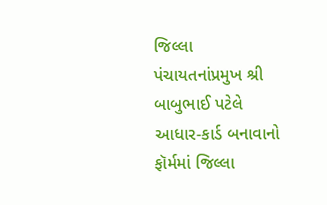જિલ્લા પંચાયતનાંપ્રમુખ શ્રી બાબુભાઈ પટેલે આધાર-કાર્ડ બનાવાનો ફૉર્મમાં જિલ્લા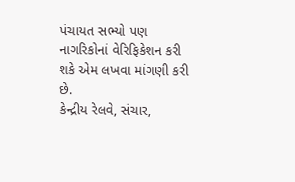પંચાયત સભ્‍યો પણ નાગરિકોનાં વેરિફિકેશન કરી શકે એમ લખવા માંગણી કરી છે.
કેન્‍દ્રીય રેલવે, સંચાર,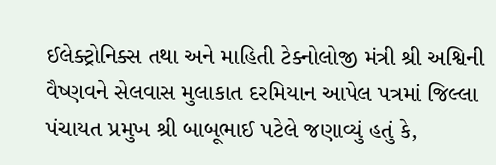ઈલેક્‍ટ્રોનિક્‍સ તથા અને માહિતી ટેક્‍નોલોજી મંત્રી શ્રી અશ્વિની વૈષ્‍ણવને સેલવાસ મુલાકાત દરમિયાન આપેલ પત્રમાં જિલ્લા પંચાયત પ્રમુખ શ્રી બાબૂભાઈ પટેલે જણાવ્‍યું હતું કે,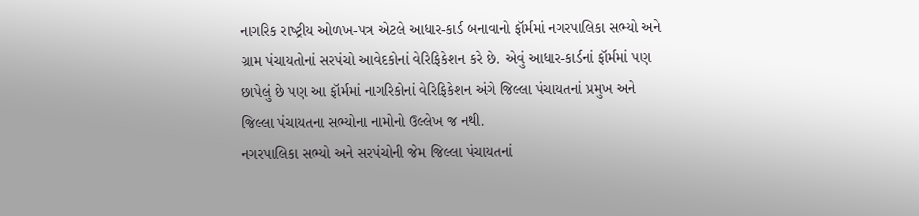નાગરિક રાષ્‍ટ્રીય ઓળખ-પત્ર એટલે આધાર-કાર્ડ બનાવાનો ફૉર્મમાં નગરપાલિકા સભ્‍યો અને ગ્રામ પંચાયતોનાં સરપંચો આવેદકોનાં વેરિફિકેશન કરે છે. એવું આધાર-કાર્ડનાં ફૉર્મમાં પણ છાપેલું છે પણ આ ફૉર્મમાં નાગરિકોનાં વેરિફિકેશન અંગે જિલ્લા પંચાયતનાં પ્રમુખ અને જિલ્લા પંચાયતના સભ્‍યોના નામોનો ઉલ્લેખ જ નથી.
નગરપાલિકા સભ્‍યો અને સરપંચોની જેમ જિલ્લા પંચાયતનાં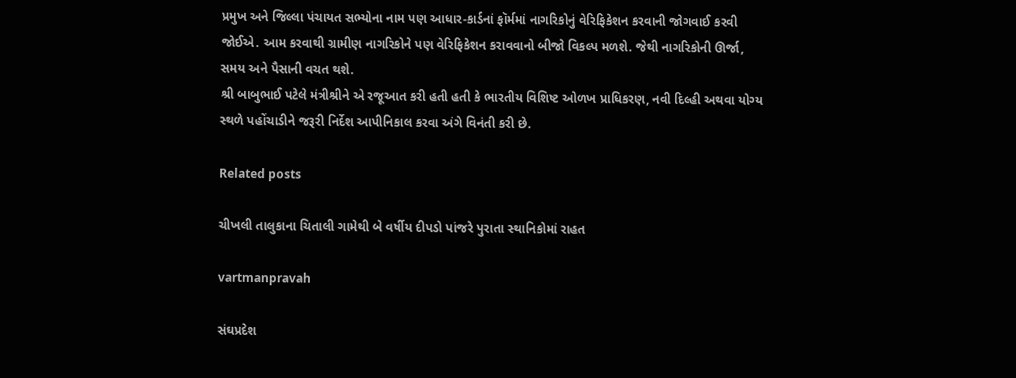પ્રમુખ અને જિલ્લા પંચાયત સભ્‍યોના નામ પણ આધાર-કાર્ડનાં ફૉર્મમાં નાગરિકોનું વેરિફિકેશન કરવાની જોગવાઈ કરવી જોઈએ. આમ કરવાથી ગ્રામીણ નાગરિકોને પણ વેરિફિકેશન કરાવવાનો બીજો વિકલ્‍પ મળશે. જેથી નાગરિકોની ઊર્જા, સમય અને પૈસાની વચત થશે.
શ્રી બાબુભાઈ પટેલે મંત્રીશ્રીને એ રજૂઆત કરી હતી હતી કે ભારતીય વિશિષ્ટ ઓળખ પ્રાધિકરણ, નવી દિલ્‍હી અથવા યોગ્‍ય સ્‍થળે પહોંચાડીને જરૂરી નિર્દેશ આપીનિકાલ કરવા અંગે વિનંતી કરી છે.

Related posts

ચીખલી તાલુકાના ચિતાલી ગામેથી બે વર્ષીય દીપડો પાંજરે પુરાતા સ્‍થાનિકોમાં રાહત

vartmanpravah

સંઘપ્રદેશ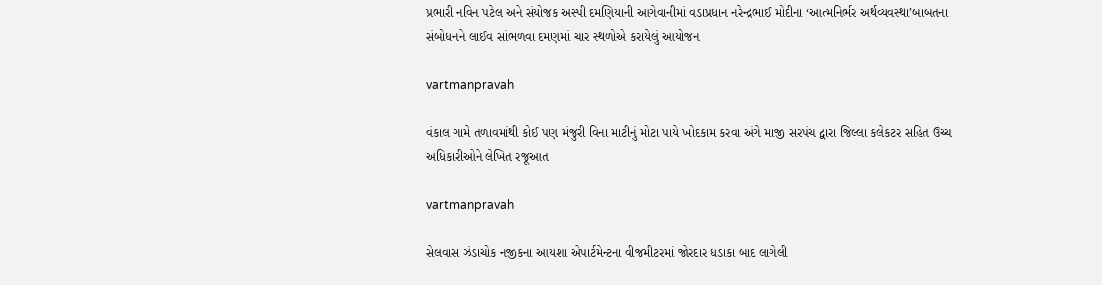પ્રભારી નવિન પટેલ અને સંયોજક અસ્‍પી દમણિયાની આગેવાનીમાં વડાપ્રધાન નરેન્‍દ્રભાઈ મોદીના ‘આત્‍મનિર્ભર અર્થવ્‍યવસ્‍થા’બાબતના સંબોધનને લાઈવ સાંભળવા દમણમાં ચાર સ્‍થળોએ કરાયેલું આયોજન

vartmanpravah

વંકાલ ગામે તળાવમાંથી કોઈ પણ મંજુરી વિના માટીનું મોટા પાયે ખોદકામ કરવા અંગે માજી સરપંચ દ્વારા જિલ્લા કલેકટર સહિત ઉચ્‍ચ અધિકારીઓને લેખિત રજૂઆત

vartmanpravah

સેલવાસ ઝંડાચોક નજીકના આયશા એપાર્ટમેન્‍ટના વીજમીટરમાં જોરદાર ધડાકા બાદ લાગેલી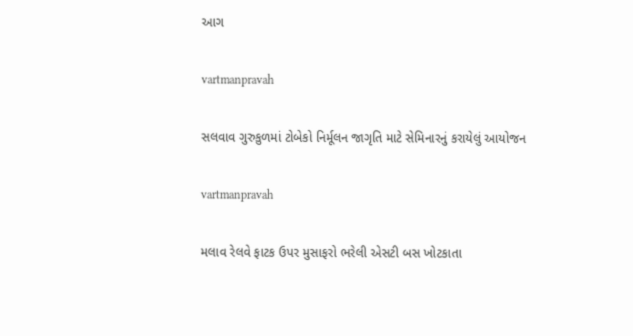આગ

vartmanpravah

સલવાવ ગુરુકુળમાં ટોબેકો નિર્મૂલન જાગૃતિ માટે સેમિનારનું કરાયેલું આયોજન

vartmanpravah

મલાવ રેલવે ફાટક ઉપર મુસાફરો ભરેલી એસટી બસ ખોટકાતા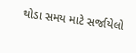થોડા સમય માટે સર્જાયેલો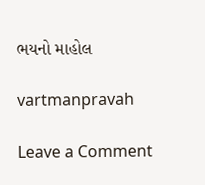ભયનો માહોલ

vartmanpravah

Leave a Comment